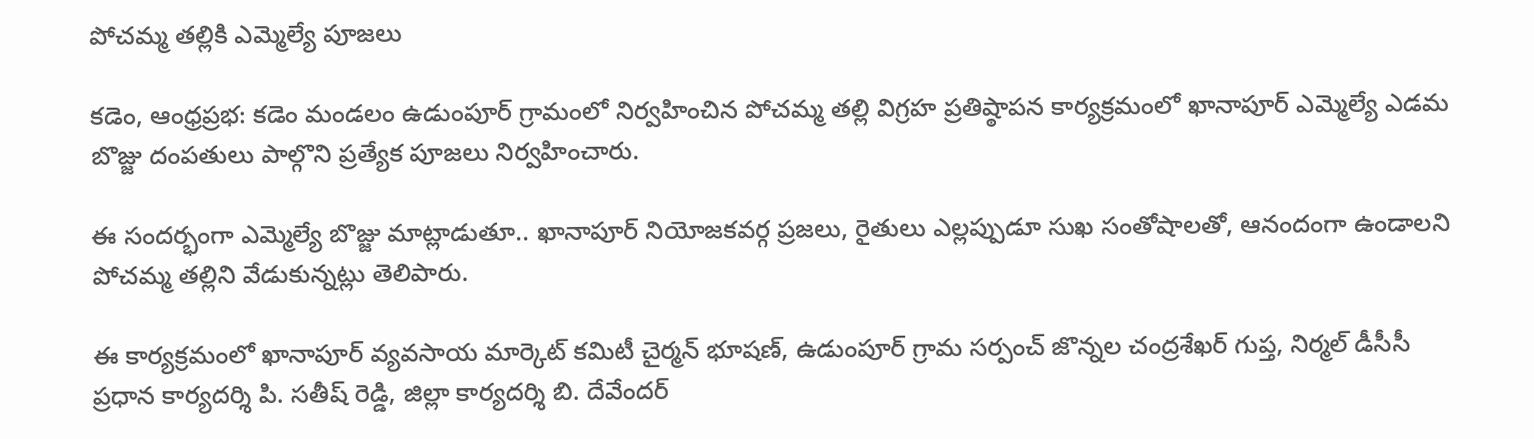పోచమ్మ తల్లికి ఎమ్మెల్యే పూజలు

కడెం, ఆంధ్రప్రభ: కడెం మండలం ఉడుంపూర్ గ్రామంలో నిర్వహించిన పోచమ్మ తల్లి విగ్రహ ప్రతిష్ఠాపన కార్యక్రమంలో ఖానాపూర్ ఎమ్మెల్యే ఎడమ బొజ్జు దంపతులు పాల్గొని ప్రత్యేక పూజలు నిర్వహించారు.

ఈ సందర్భంగా ఎమ్మెల్యే బొజ్జు మాట్లాడుతూ.. ఖానాపూర్ నియోజకవర్గ ప్రజలు, రైతులు ఎల్లప్పుడూ సుఖ సంతోషాలతో, ఆనందంగా ఉండాలని పోచమ్మ తల్లిని వేడుకున్నట్లు తెలిపారు.

ఈ కార్యక్రమంలో ఖానాపూర్ వ్యవసాయ మార్కెట్ కమిటీ చైర్మన్ భూషణ్, ఉడుంపూర్ గ్రామ సర్పంచ్ జొన్నల చంద్రశేఖర్ గుప్త, నిర్మల్ డీసీసీ ప్రధాన కార్యదర్శి పి. సతీష్ రెడ్డి, జిల్లా కార్యదర్శి బి. దేవేందర్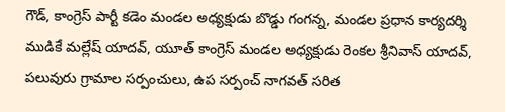గౌడ్, కాంగ్రెస్ పార్టీ కడెం మండల అధ్యక్షుడు బొడ్డు గంగన్న, మండల ప్రధాన కార్యదర్శి ముడికే మల్లేష్ యాదవ్, యూత్ కాంగ్రెస్ మండల అధ్యక్షుడు రెంకల శ్రీనివాస్ యాదవ్, పలువురు గ్రామాల సర్పంచులు, ఉప సర్పంచ్ నాగవత్ సరిత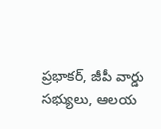ప్రభాకర్, జీపీ వార్డు సభ్యులు, ఆలయ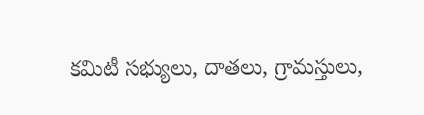కమిటీ సభ్యులు, దాతలు, గ్రామస్తులు,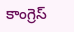కాంగ్రెస్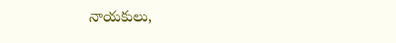నాయకులు,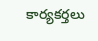కార్యకర్తలు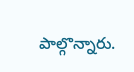పాల్గొన్నారు.